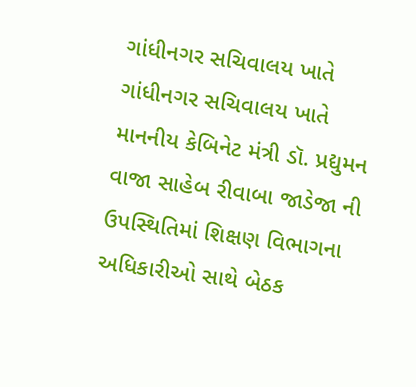ગાંધીનગર સચિવાલય ખાતે
ગાંધીનગર સચિવાલય ખાતે માનનીય કેબિનેટ મંત્રી ડૉ. પ્રદ્યુમન વાજા સાહેબ રીવાબા જાડેજા ની ઉપસ્થિતિમાં શિક્ષણ વિભાગના અધિકારીઓ સાથે બેઠક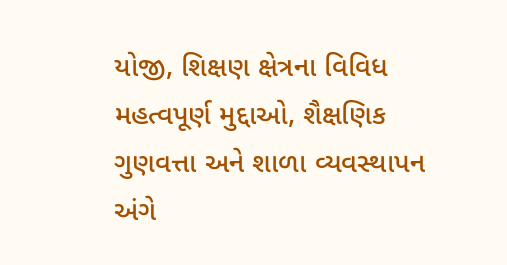યોજી, શિક્ષણ ક્ષેત્રના વિવિધ મહત્વપૂર્ણ મુદ્દાઓ, શૈક્ષણિક ગુણવત્તા અને શાળા વ્યવસ્થાપન અંગે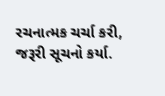રચનાત્મક ચર્ચા કરી, જરૂરી સૂચનો કર્યા.